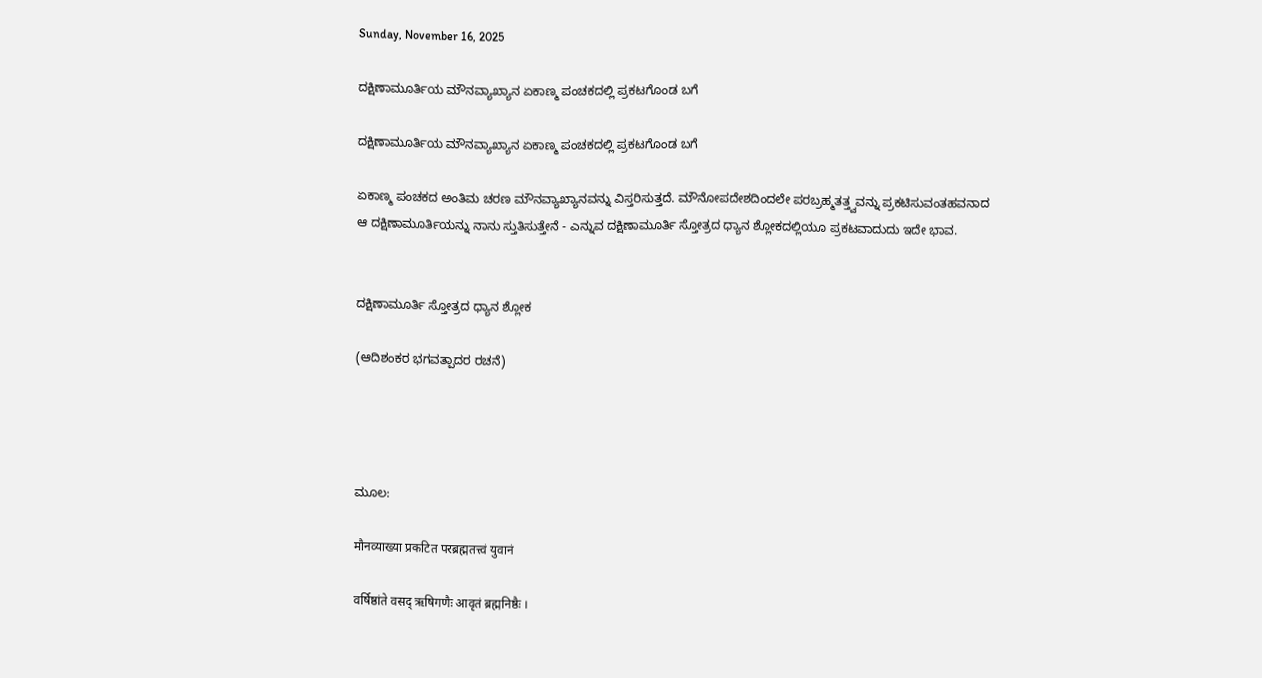Sunday, November 16, 2025

ದಕ್ಷಿಣಾಮೂರ್ತಿಯ ಮೌನವ್ಯಾಖ್ಯಾನ ಏಕಾಣ್ಮ ಪಂಚಕದಲ್ಲಿ ಪ್ರಕಟಗೊಂಡ ಬಗೆ

ದಕ್ಷಿಣಾಮೂರ್ತಿಯ ಮೌನವ್ಯಾಖ್ಯಾನ ಏಕಾಣ್ಮ ಪಂಚಕದಲ್ಲಿ ಪ್ರಕಟಗೊಂಡ ಬಗೆ

ಏಕಾಣ್ಮ ಪಂಚಕದ ಅಂತಿಮ ಚರಣ ಮೌನವ್ಯಾಖ್ಯಾನವನ್ನು ವಿಸ್ತರಿಸುತ್ತದೆ. ಮೌನೋಪದೇಶದಿಂದಲೇ ಪರಬ್ರಹ್ಮತತ್ತ್ವವನ್ನು ಪ್ರಕಟಿಸುವಂತಹವನಾದ ಆ ದಕ್ಷಿಣಾಮೂರ್ತಿಯನ್ನು ನಾನು ಸ್ತುತಿಸುತ್ತೇನೆ - ಎನ್ನುವ ದಕ್ಷಿಣಾಮೂರ್ತಿ ಸ್ತೋತ್ರದ ಧ್ಯಾನ ಶ್ಲೋಕದಲ್ಲಿಯೂ ಪ್ರಕಟವಾದುದು ಇದೇ ಭಾವ.


ದಕ್ಷಿಣಾಮೂರ್ತಿ ಸ್ತೋತ್ರದ ಧ್ಯಾನ ಶ್ಲೋಕ

(ಆದಿಶಂಕರ ಭಗವತ್ಪಾದರ ರಚನೆ)




ಮೂಲ:

मौनव्याख्या प्रकटित परब्रह्मतत्त्वं युवानं

वर्षिष्ठांते वसद् ऋषिगणैः आवृतं ब्रह्मनिष्ठैः ।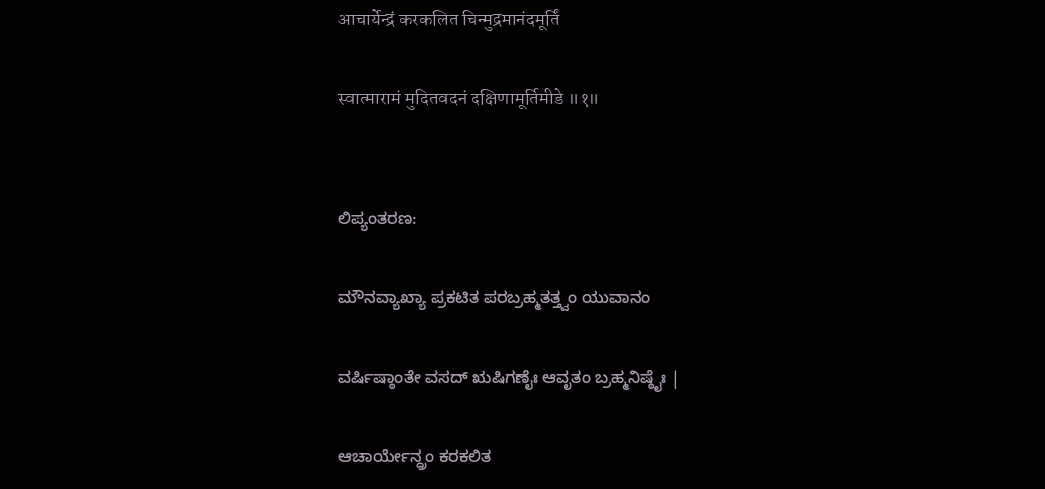आचार्येन्द्रं करकलित चिन्मुद्रमानंदमूर्तिं

स्वात्मारामं मुदितवदनं दक्षिणामूर्तिमीडे ॥१॥


ಲಿಪ್ಯಂತರಣ:

ಮೌನವ್ಯಾಖ್ಯಾ ಪ್ರಕಟಿತ ಪರಬ್ರಹ್ಮತತ್ತ್ವಂ ಯುವಾನಂ

ವರ್ಷಿಷ್ಠಾಂತೇ ವಸದ್ ಋಷಿಗಣೈಃ ಆವೃತಂ ಬ್ರಹ್ಮನಿಷ್ಠೈಃ |

ಆಚಾರ್ಯೇನ್ದ್ರಂ ಕರಕಲಿತ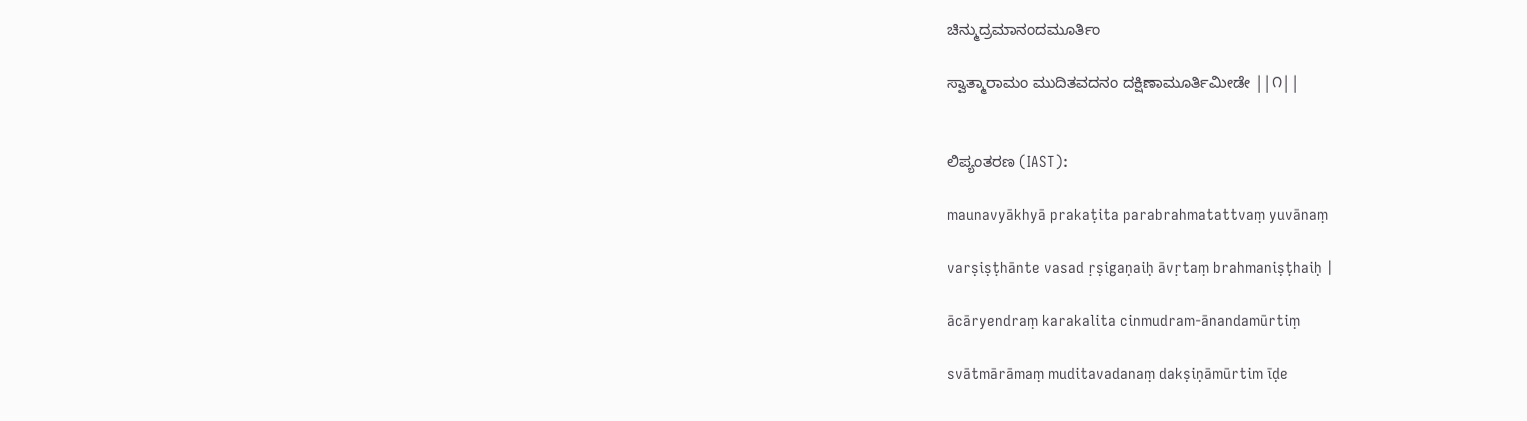ಚಿನ್ಮುದ್ರಮಾನಂದಮೂರ್ತಿಂ

ಸ್ವಾತ್ಮಾರಾಮಂ ಮುದಿತವದನಂ ದಕ್ಷಿಣಾಮೂರ್ತಿಮೀಡೇ ||೧||


ಲಿಪ್ಯಂತರಣ (IAST):

maunavyākhyā prakaṭita parabrahmatattvaṃ yuvānaṃ

varṣiṣṭhānte vasad ṛṣigaṇaiḥ āvṛtaṃ brahmaniṣṭhaiḥ |

ācāryendraṃ karakalita cinmudram-ānandamūrtiṃ

svātmārāmaṃ muditavadanaṃ dakṣiṇāmūrtim īḍe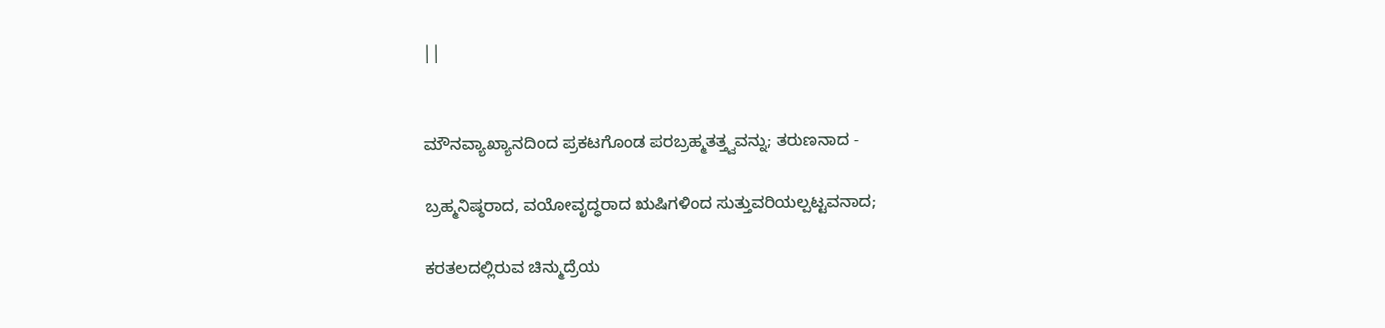||


ಮೌನವ್ಯಾಖ್ಯಾನದಿಂದ ಪ್ರಕಟಗೊಂಡ ಪರಬ್ರಹ್ಮತತ್ತ್ವವನ್ನು; ತರುಣನಾದ -

ಬ್ರಹ್ಮನಿಷ್ಠರಾದ, ವಯೋವೃದ್ಧರಾದ ಋಷಿಗಳಿಂದ ಸುತ್ತುವರಿಯಲ್ಪಟ್ಟವನಾದ;

ಕರತಲದಲ್ಲಿರುವ ಚಿನ್ಮುದ್ರೆಯ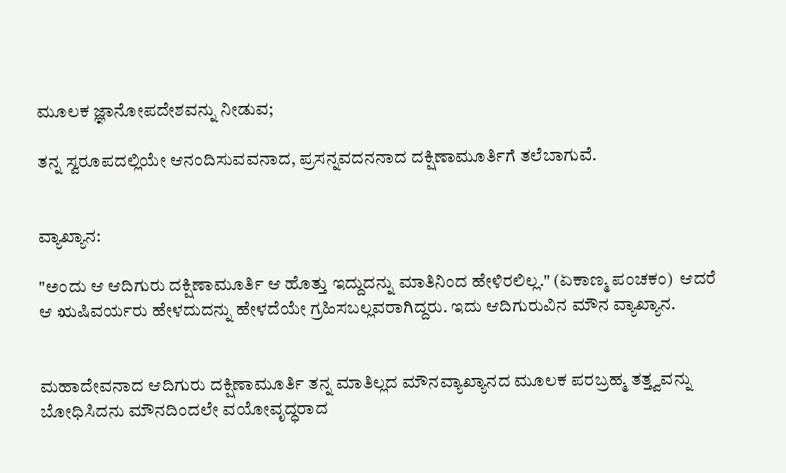ಮೂಲಕ ಜ್ಞಾನೋಪದೇಶವನ್ನು ನೀಡುವ;

ತನ್ನ ಸ್ವರೂಪದಲ್ಲಿಯೇ ಆನಂದಿಸುವವನಾದ, ಪ್ರಸನ್ನವದನನಾದ ದಕ್ಷಿಣಾಮೂರ್ತಿಗೆ ತಲೆಬಾಗುವೆ.


ವ್ಯಾಖ್ಯಾನ:

"ಅಂದು ಆ ಆದಿಗುರು ದಕ್ಷಿಣಾಮೂರ್ತಿ ಆ ಹೊತ್ತು ಇದ್ದುದನ್ನು ಮಾತಿನಿಂದ ಹೇಳಿರಲಿಲ್ಲ." (ಏಕಾಣ್ಮ ಪಂಚಕಂ)  ಆದರೆ ಆ ಋಷಿವರ್ಯರು ಹೇಳದುದನ್ನು ಹೇಳದೆಯೇ ಗ್ರಹಿಸಬಲ್ಲವರಾಗಿದ್ದರು. ಇದು ಆದಿಗುರುವಿನ ಮೌನ ವ್ಯಾಖ್ಯಾನ.


ಮಹಾದೇವನಾದ ಆದಿಗುರು ದಕ್ಷಿಣಾಮೂರ್ತಿ ತನ್ನ ಮಾತಿಲ್ಲದ ಮೌನವ್ಯಾಖ್ಯಾನದ ಮೂಲಕ ಪರಬ್ರಹ್ಮ ತತ್ತ್ವವನ್ನು ಬೋಧಿಸಿದನು ಮೌನದಿಂದಲೇ ವಯೋವೃದ್ಧರಾದ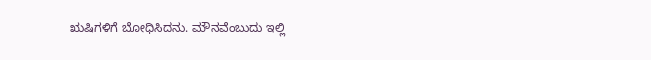ಋಷಿಗಳಿಗೆ ಬೋಧಿಸಿದನು. ಮೌನವೆಂಬುದು ಇಲ್ಲಿ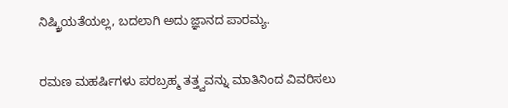ನಿಷ್ಕ್ರಿಯತೆಯಲ್ಲ, ಬದಲಾಗಿ ಅದು ಜ್ಞಾನದ ಪಾರಮ್ಯ.


ರಮಣ ಮಹರ್ಷಿಗಳು ಪರಬ್ರಹ್ಮ ತತ್ತ್ವವನ್ನು ಮಾತಿನಿಂದ ವಿವರಿಸಲು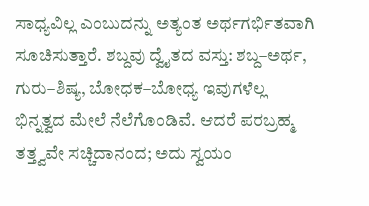ಸಾಧ್ಯವಿಲ್ಲ ಎಂಬುದನ್ನು ಅತ್ಯಂತ ಅರ್ಥಗರ್ಭಿತವಾಗಿ ಸೂಚಿಸುತ್ತಾರೆ. ಶಬ್ದವು ದ್ವೈತದ ವಸ್ತು: ಶಬ್ದ–ಅರ್ಥ, ಗುರು–ಶಿಷ್ಯ, ಬೋಧಕ–ಬೋಧ್ಯ ಇವುಗಳೆಲ್ಲ ಭಿನ್ನತ್ವದ ಮೇಲೆ ನೆಲೆಗೊಂಡಿವೆ. ಆದರೆ ಪರಬ್ರಹ್ಮ ತತ್ತ್ವವೇ ಸಚ್ಚಿದಾನಂದ; ಅದು ಸ್ವಯಂ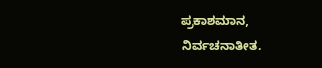ಪ್ರಕಾಶಮಾನ, ನಿರ್ವಚನಾತೀತ.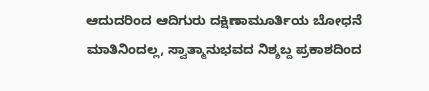ಆದುದರಿಂದ ಆದಿಗುರು ದಕ್ಷಿಣಾಮೂರ್ತಿಯ ಬೋಧನೆ ಮಾತಿನಿಂದಲ್ಲ, ಸ್ವಾತ್ಮಾನುಭವದ ನಿಶ್ಶಬ್ದ ಪ್ರಕಾಶದಿಂದ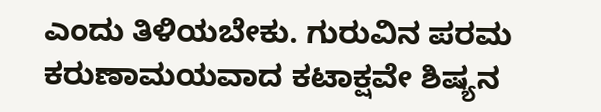ಎಂದು ತಿಳಿಯಬೇಕು. ಗುರುವಿನ ಪರಮ ಕರುಣಾಮಯವಾದ ಕಟಾಕ್ಷವೇ ಶಿಷ್ಯನ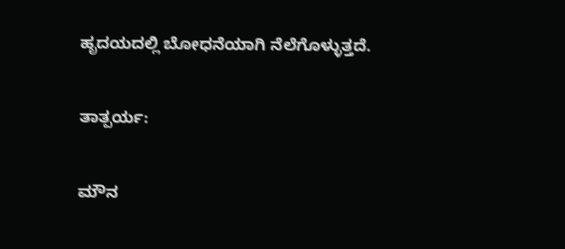ಹೃದಯದಲ್ಲಿ ಬೋಧನೆಯಾಗಿ ನೆಲೆಗೊಳ್ಳುತ್ತದೆ.

ತಾತ್ಪರ್ಯ:

ಮೌನ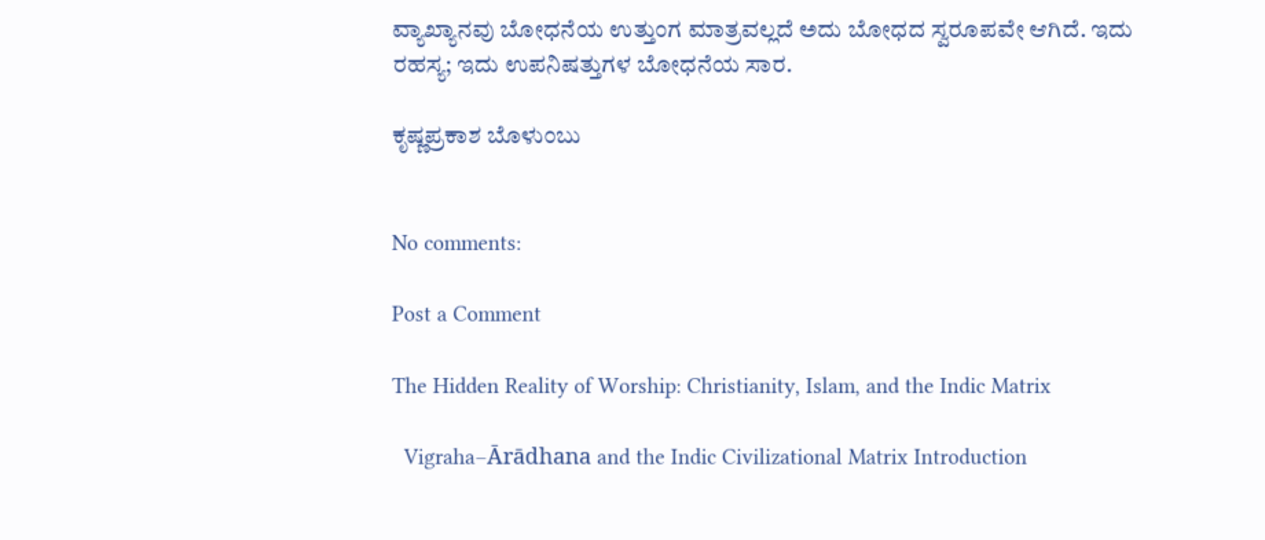ವ್ಯಾಖ್ಯಾನವು ಬೋಧನೆಯ ಉತ್ತುಂಗ ಮಾತ್ರವಲ್ಲದೆ ಅದು ಬೋಧದ ಸ್ವರೂಪವೇ ಆಗಿದೆ. ಇದು ರಹಸ್ಯ; ಇದು ಉಪನಿಷತ್ತುಗಳ ಬೋಧನೆಯ ಸಾರ.

ಕೃಷ್ಣಪ್ರಕಾಶ ಬೊಳುಂಬು


No comments:

Post a Comment

The Hidden Reality of Worship: Christianity, Islam, and the Indic Matrix

  Vigraha–Ārādhana and the Indic Civilizational Matrix Introduction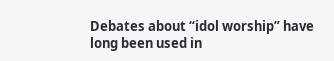Debates about “idol worship” have long been used in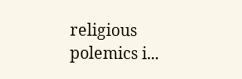religious polemics i...